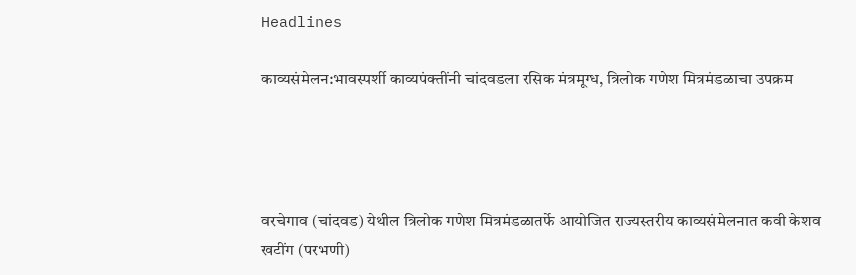Headlines

काव्यसंमेलन:भावस्पर्शी काव्यपंक्तींनी चांदवडला रसिक मंत्रमूग्ध, त्रिलोक गणेश मित्रमंडळाचा उपक्रम




वरचेगाव (चांदवड) येथील त्रिलोक गणेश मित्रमंडळातर्फे आयोजित राज्यस्तरीय काव्यसंमेलनात कवी केशव खटींग (परभणी)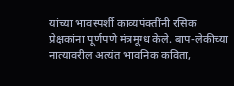यांच्या भावस्पर्शी काव्यपंक्तींनी रसिक प्रेक्षकांना पूर्णपणे मंत्रमूग्ध केले. बाप-लेकीच्या नात्यावरील अत्यंत भावनिक कविता,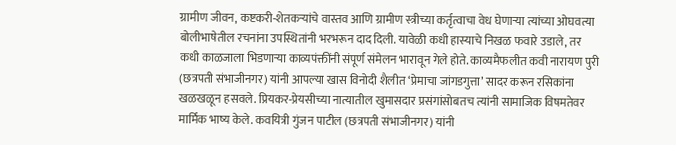ग्रामीण जीवन, कष्टकरी-शेतकऱ्यांचे वास्तव आणि ग्रामीण स्त्रीच्या कर्तृत्वाचा वेध घेणाऱ्या त्यांच्या ओघवत्या बोलीभाषेतील रचनांना उपस्थितांनी भरभरून दाद दिली. यावेळी कधी हास्याचे निखळ फवारे उडाले, तर कधी काळजाला भिडणाऱ्या काव्यपंक्तींनी संपूर्ण संमेलन भारावून गेले होते. काव्यमैफलीत कवी नारायण पुरी (छत्रपती संभाजीनगर) यांनी आपल्या खास विनोदी शैलीत ‘प्रेमाचा जांगडगुत्ता’ सादर करून रसिकांना खळखळून हसवले. प्रियकर-प्रेयसीच्या नात्यातील खुमासदार प्रसंगांसोबतच त्यांनी सामाजिक विषमतेवर मार्मिक भाष्य केले. कवयित्री गुंजन पाटील (छत्रपती संभाजीनगर) यांनी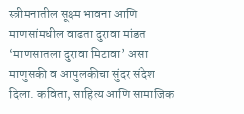स्त्रीमनातील सूक्ष्म भावना आणि माणसांमधील वाढता दुरावा मांडत ‘माणसातला दुरावा मिटावा’ असा माणुसकी व आपुलकीचा सुंदर संदेश दिला. कविता, साहित्य आणि सामाजिक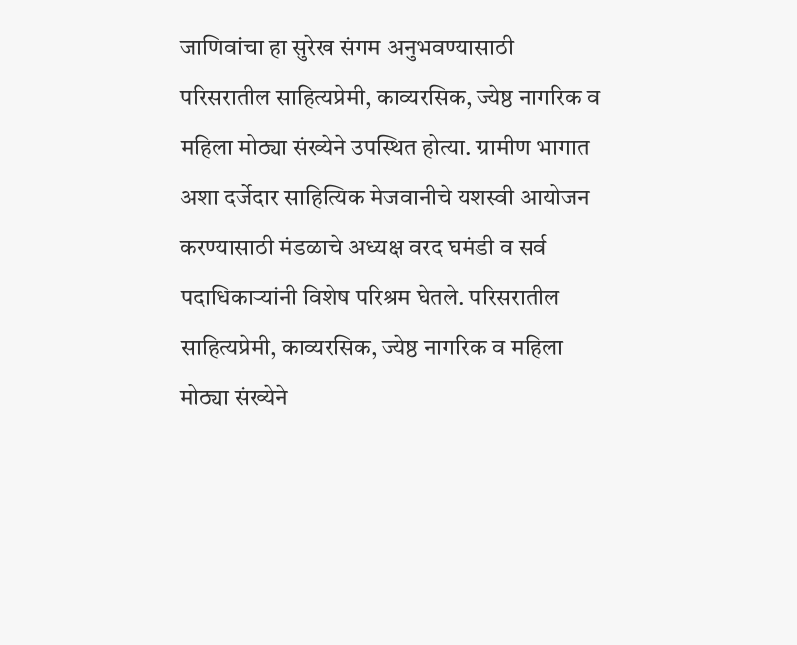जाणिवांचा हा सुरेख संगम अनुभवण्यासाठी परिसरातील साहित्यप्रेमी, काव्यरसिक, ज्येष्ठ नागरिक व महिला मोठ्या संख्येने उपस्थित होत्या. ग्रामीण भागात अशा दर्जेदार साहित्यिक मेजवानीचे यशस्वी आयोजन करण्यासाठी मंडळाचे अध्यक्ष वरद घमंडी व सर्व पदाधिकाऱ्यांनी विशेष परिश्रम घेतले. परिसरातील साहित्यप्रेमी, काव्यरसिक, ज्येष्ठ नागरिक व महिला मोठ्या संख्येने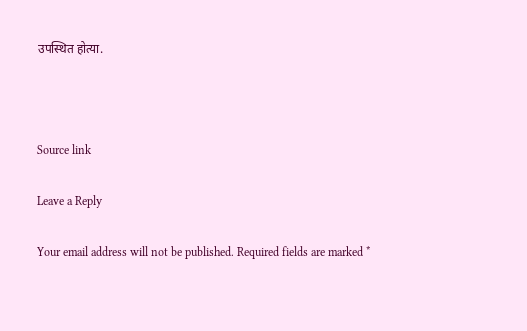उपस्थित होत्या.



Source link

Leave a Reply

Your email address will not be published. Required fields are marked *